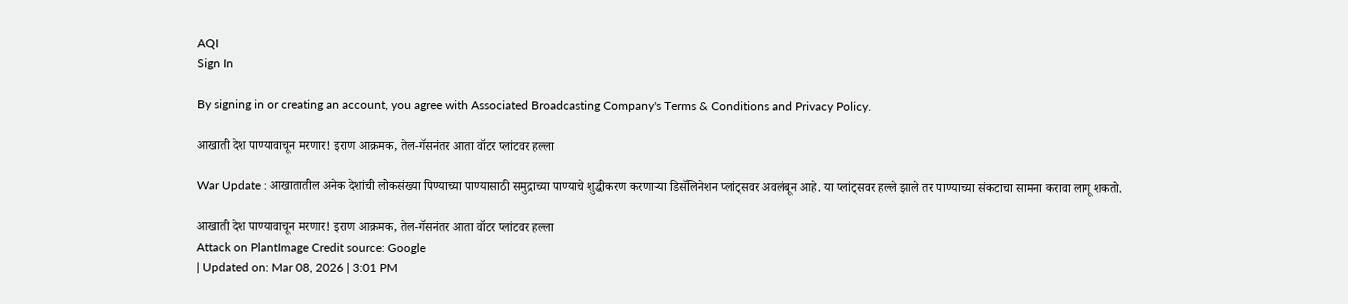AQI
Sign In

By signing in or creating an account, you agree with Associated Broadcasting Company's Terms & Conditions and Privacy Policy.

आखाती देश पाण्यावाचून मरणार! इराण आक्रमक, तेल-गॅसनंतर आता वॉटर प्लांटवर हल्ला

War Update : आखातातील अनेक देशांची लोकसंख्या पिण्याच्या पाण्यासाठी समुद्राच्या पाण्याचे शुद्धीकरण करणाऱ्या डिसॅलिनेशन प्लांट्सवर अवलंबून आहे. या प्लांट्सवर हल्ले झाले तर पाण्याच्या संकटाचा सामना करावा लागू शकतो.

आखाती देश पाण्यावाचून मरणार! इराण आक्रमक, तेल-गॅसनंतर आता वॉटर प्लांटवर हल्ला
Attack on PlantImage Credit source: Google
| Updated on: Mar 08, 2026 | 3:01 PM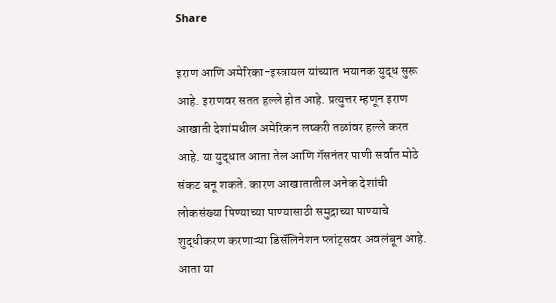Share

इराण आणि अमेरिका-इस्त्रायल यांच्यात भयानक युद्ध सुरू आहे. इराणवर सतत हल्ले होत आहे. प्रत्युत्तर म्हणून इराण आखाती देशांमधील अमेरिकन लष्करी तळांवर हल्ले करत आहे. या युद्धात आता तेल आणि गॅसनंतर पाणी सर्वात मोठे संकट बनू शकते. कारण आखातातील अनेक देशांची लोकसंख्या पिण्याच्या पाण्यासाठी समुद्राच्या पाण्याचे शुद्धीकरण करणाऱ्या डिसॅलिनेशन प्लांट्सवर अवलंबून आहे. आता या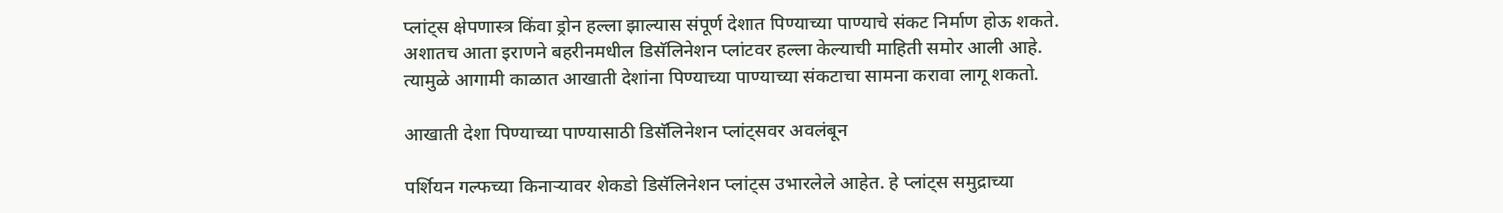प्लांट्स क्षेपणास्त्र किंवा ड्रोन हल्ला झाल्यास संपूर्ण देशात पिण्याच्या पाण्याचे संकट निर्माण होऊ शकते. अशातच आता इराणने बहरीनमधील डिसॅलिनेशन प्लांटवर हल्ला केल्याची माहिती समोर आली आहे. त्यामुळे आगामी काळात आखाती देशांना पिण्याच्या पाण्याच्या संकटाचा सामना करावा लागू शकतो.

आखाती देशा पिण्याच्या पाण्यासाठी डिसॅलिनेशन प्लांट्सवर अवलंबून

पर्शियन गल्फच्या किनाऱ्यावर शेकडो डिसॅलिनेशन प्लांट्स उभारलेले आहेत. हे प्लांट्स समुद्राच्या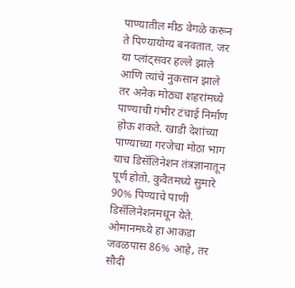पाण्यातील मीठ वेगळे करून ते पिण्यायोग्य बनवतात. जर या प्लांट्सवर हल्ले झाले आणि त्यांचे नुकसान झाले तर अनेक मोठ्या शहरांमध्ये पाण्याची गंभीर टंचाई निर्माण होऊ शकते. खाडी देशांच्या पाण्याच्या गरजेचा मोठा भाग याच डिसॅलिनेशन तंत्रज्ञानातून पूर्ण होतो. कुवैतमध्ये सुमारे 90% पिण्याचे पाणी डिसॅलिनेशनमधून येते. ओमानमध्ये हा आकडा जवळपास 86% आहे, तर सौदी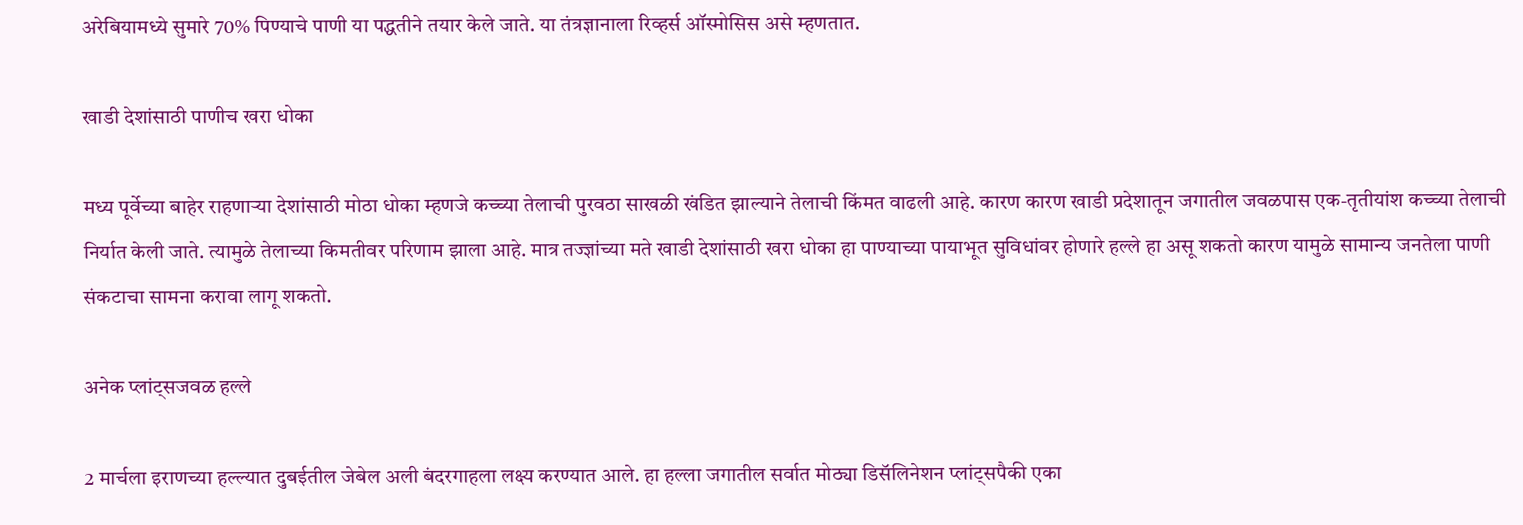अरेबियामध्ये सुमारे 70% पिण्याचे पाणी या पद्धतीने तयार केले जाते. या तंत्रज्ञानाला रिव्हर्स ऑस्मोसिस असे म्हणतात.

खाडी देशांसाठी पाणीच खरा धोका

मध्य पूर्वेच्या बाहेर राहणाऱ्या देशांसाठी मोठा धोका म्हणजे कच्च्या तेलाची पुरवठा साखळी खंडित झाल्याने तेलाची किंमत वाढली आहे. कारण कारण खाडी प्रदेशातून जगातील जवळपास एक-तृतीयांश कच्च्या तेलाची निर्यात केली जाते. त्यामुळे तेलाच्या किमतीवर परिणाम झाला आहे. मात्र तज्ज्ञांच्या मते खाडी देशांसाठी खरा धोका हा पाण्याच्या पायाभूत सुविधांवर होणारे हल्ले हा असू शकतो कारण यामुळे सामान्य जनतेला पाणी संकटाचा सामना करावा लागू शकतो.

अनेक प्लांट्सजवळ हल्ले

2 मार्चला इराणच्या हल्ल्यात दुबईतील जेबेल अली बंदरगाहला लक्ष्य करण्यात आले. हा हल्ला जगातील सर्वात मोठ्या डिसॅलिनेशन प्लांट्सपैकी एका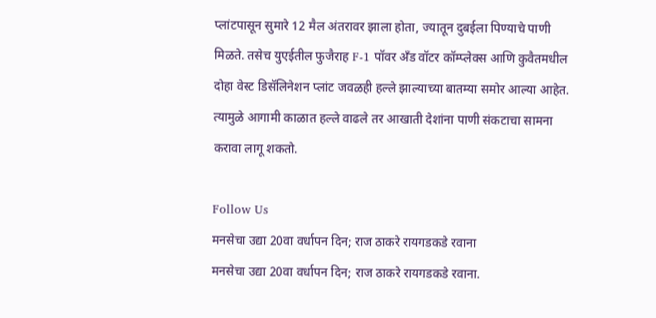प्लांटपासून सुमारे 12 मैल अंतरावर झाला होता, ज्यातून दुबईला पिण्याचे पाणी मिळते. तसेच युएईतील फुजैराह F-1 पॉवर अँड वॉटर कॉम्प्लेक्स आणि कुवैतमधील दोहा वेस्ट डिसॅलिनेशन प्लांट जवळही हल्ले झाल्याच्या बातम्या समोर आल्या आहेत. त्यामुळे आगामी काळात हल्ले वाढले तर आखाती देशांना पाणी संकटाचा सामना करावा लागू शकतो.

Follow Us
मनसेचा उद्या 20वा वर्धापन दिन; राज ठाकरे रायगडकडे रवाना
मनसेचा उद्या 20वा वर्धापन दिन; राज ठाकरे रायगडकडे रवाना.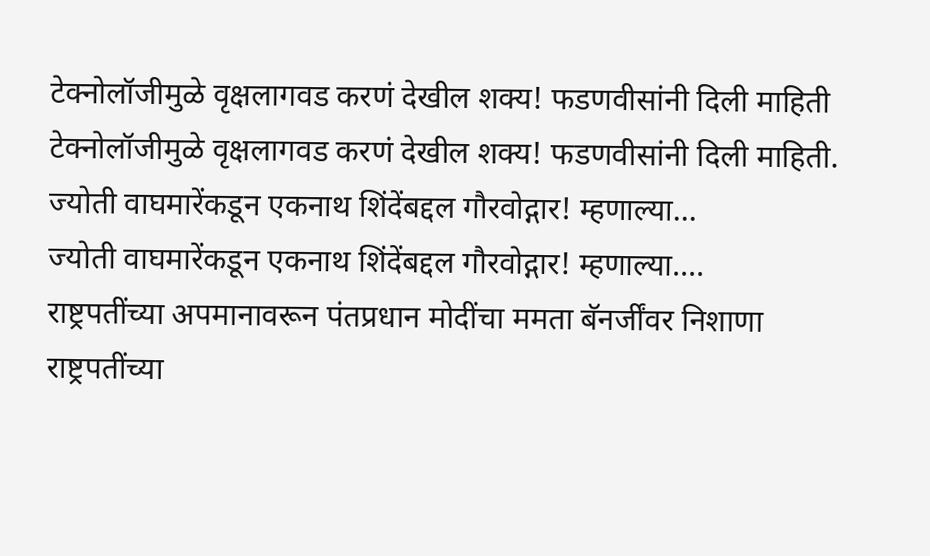टेक्नोलॉजीमुळे वृक्षलागवड करणं देखील शक्य! फडणवीसांनी दिली माहिती
टेक्नोलॉजीमुळे वृक्षलागवड करणं देखील शक्य! फडणवीसांनी दिली माहिती.
ज्योती वाघमारेंकडून एकनाथ शिंदेंबद्दल गौरवोद्गार! म्हणाल्या...
ज्योती वाघमारेंकडून एकनाथ शिंदेंबद्दल गौरवोद्गार! म्हणाल्या....
राष्ट्रपतींच्या अपमानावरून पंतप्रधान मोदींचा ममता बॅनर्जींवर निशाणा
राष्ट्रपतींच्या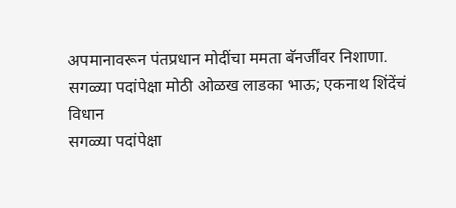अपमानावरून पंतप्रधान मोदींचा ममता बॅनर्जींवर निशाणा.
सगळ्या पदांपेक्षा मोठी ओळख लाडका भाऊ; एकनाथ शिंदेंचं विधान
सगळ्या पदांपेक्षा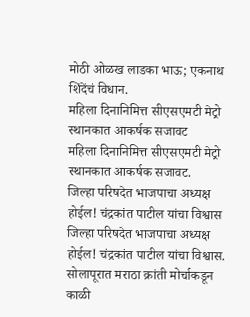मोठी ओळख लाडका भाऊ; एकनाथ शिंदेंचं विधान.
महिला दिनानिमित्त सीएसएमटी मेट्रो स्थानकात आकर्षक सजावट
महिला दिनानिमित्त सीएसएमटी मेट्रो स्थानकात आकर्षक सजावट.
जिल्हा परिषदेत भाजपाचा अध्यक्ष होईल! चंद्रकांत पाटील यांचा विश्वास
जिल्हा परिषदेत भाजपाचा अध्यक्ष होईल! चंद्रकांत पाटील यांचा विश्वास.
सोलापूरात मराठा क्रांती मोर्चाकडून काळी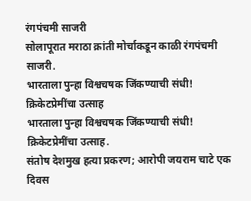रंगपंचमी साजरी
सोलापूरात मराठा क्रांती मोर्चाकडून काळी रंगपंचमी साजरी.
भारताला पुन्हा विश्वचषक जिंकण्याची संधी! क्रिकेटप्रेमींचा उत्साह
भारताला पुन्हा विश्वचषक जिंकण्याची संधी! क्रिकेटप्रेमींचा उत्साह.
संतोष देशमुख हत्या प्रकरण; आरोपी जयराम चाटे एक दिवस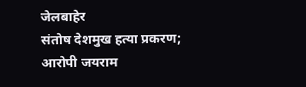जेलबाहेर
संतोष देशमुख हत्या प्रकरण; आरोपी जयराम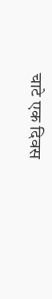चाटे एक दिवस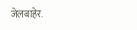जेलबाहेर.